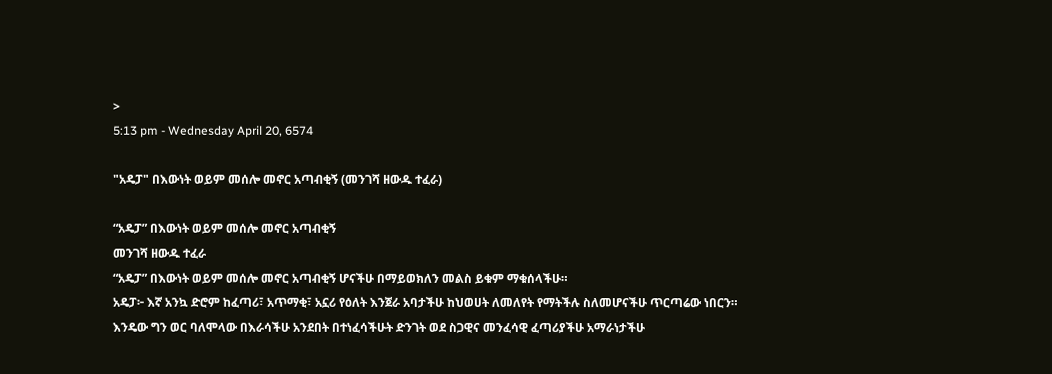>
5:13 pm - Wednesday April 20, 6574

"አዴፓ" በእውነት ወይም መሰሎ መኖር አጣብቂኝ (መንገሻ ዘውዱ ተፈራ)

“አዴፓ” በእውነት ወይም መሰሎ መኖር አጣብቂኝ
መንገሻ ዘውዱ ተፈራ
“አዴፓ” በእውነት ወይም መሰሎ መኖር አጣብቂኝ ሆናችሁ በማይወክለን መልስ ይቁም ማቁሰላችሁ።
አዴፓ፦ እኛ አንኳ ድሮም ከፈጣሪ፣ አጥማቂ፣ አኗሪ የዕለት እንጀራ አባታችሁ ከህወሀት ለመለየት የማትችሉ ስለመሆናችሁ ጥርጣሬው ነበርን። እንዴው ግን ወር ባለሞላው በእራሳችሁ አንደበት በተነፈሳችሁት ድንገት ወደ ስጋዊና መንፈሳዊ ፈጣሪያችሁ አማራነታችሁ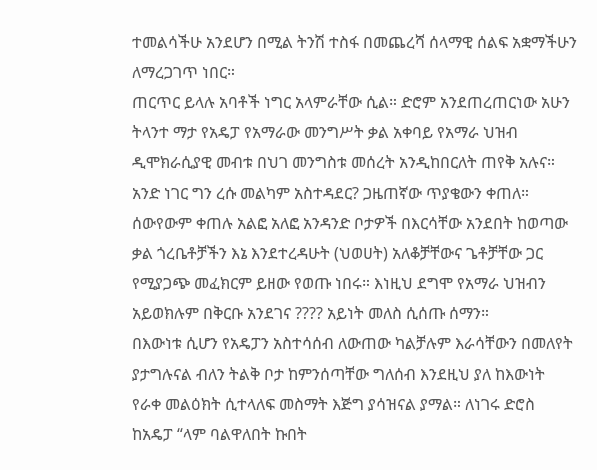ተመልሳችሁ አንደሆን በሚል ትንሽ ተስፋ በመጨረሻ ሰላማዊ ሰልፍ አቋማችሁን ለማረጋገጥ ነበር።
ጠርጥር ይላሉ አባቶች ነግር አላምራቸው ሲል። ድሮም አንደጠረጠርነው አሁን ትላንተ ማታ የአዴፓ የአማራው መንግሥት ቃል አቀባይ የአማራ ህዝብ ዲሞክራሲያዊ መብቱ በህገ መንግስቱ መሰረት አንዲከበርለት ጠየቅ አሉና። አንድ ነገር ግን ረሱ መልካም አስተዳደር? ጋዜጠኛው ጥያቄውን ቀጠለ። ሰውየውም ቀጠሉ አልፎ አለፎ አንዳንድ ቦታዎች በእርሳቸው አንደበት ከወጣው ቃል ጎረቤቶቻችን እኔ እንደተረዳሁት (ህወሀት) አለቆቻቸውና ጌቶቻቸው ጋር የሚያጋጭ መፈክርም ይዘው የወጡ ነበሩ። እነዚህ ደግሞ የአማራ ህዝብን አይወክሉም በቅርቡ አንደገና ???? አይነት መለስ ሲሰጡ ሰማን።
በእውነቱ ሲሆን የአዴፓን አስተሳሰብ ለውጠው ካልቻሉም እራሳቸውን በመለየት ያታግሉናል ብለን ትልቅ ቦታ ከምንሰጣቸው ግለሰብ እንደዚህ ያለ ከእውነት የራቀ መልዕክት ሲተላለፍ መስማት እጅግ ያሳዝናል ያማል። ለነገሩ ድሮስ ከአዴፓ “ላም ባልዋለበት ኩበት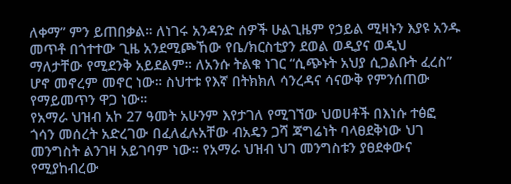ለቀማ” ምን ይጠበቃል። ለነገሩ አንዳንድ ሰዎች ሁልጊዜም የኃይል ሚዛኑን እያዩ አንዱ መጥቶ በጎተተው ጊዜ አንደሚጮኸው የቤ/ክርስቲያን ደወል ወዲያና ወዲህ ማለታቸው የሚደንቅ አይደልም። ለአንሱ ትልቁ ነገር “ሲጭኑት አህያ ሲጋልቡት ፈረስ” ሆኖ መኖረም መኖር ነው። ስህተቱ የእኛ በትክክለ ሳንረዳና ሳናውቅ የምንሰጠው የማይመጥን ዋጋ ነው።
የአማራ ህዝብ አኮ 27 ዓመት አሁንም እየታገለ የሚገኘው ህወሀቶች በእነሱ ተፅፎ ጎሳን መሰረት አድረገው በፈለፈሉአቸው ብአዴን ጋሻ ጃግሬነት ባላፀደቅነው ህገ መንግስት ልንገዛ አይገባም ነው። የአማራ ህዝብ ህገ መንግስቱን ያፀደቀውና የሚያከብረው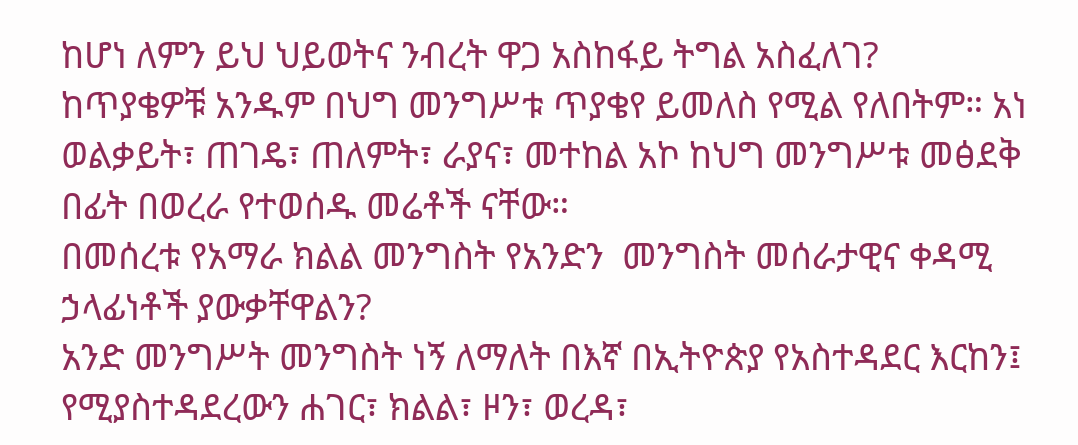ከሆነ ለምን ይህ ህይወትና ንብረት ዋጋ አስከፋይ ትግል አስፈለገ?
ከጥያቄዎቹ አንዱም በህግ መንግሥቱ ጥያቄየ ይመለስ የሚል የለበትም። አነ ወልቃይት፣ ጠገዴ፣ ጠለምት፣ ራያና፣ መተከል አኮ ከህግ መንግሥቱ መፅደቅ በፊት በወረራ የተወሰዱ መሬቶች ናቸው።
በመሰረቱ የአማራ ክልል መንግስት የአንድን  መንግስት መሰራታዊና ቀዳሚ ኃላፊነቶች ያውቃቸዋልን?
አንድ መንግሥት መንግስት ነኝ ለማለት በእኛ በኢትዮጵያ የአስተዳደር እርከን፤ የሚያስተዳደረውን ሐገር፣ ክልል፣ ዞን፣ ወረዳ፣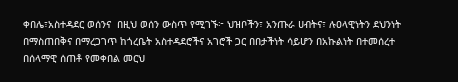ቀበሌ፣አስተዳደር ወሰንና  በዚህ ወሰን ውስጥ የሚገኙ፦ ህዝቦችን፣ አንጡራ ሀብትና፣ ሉዐላዊነትን ደህንነት በማስጠበቅና በማረጋገጥ ከጎረቤት አስተዳደሮችና አገሮች ጋር በበታችነት ሳይሆን በአኩልነት በተመሰረተ በሰላማዊ ሰጠቶ የመቀበል መርህ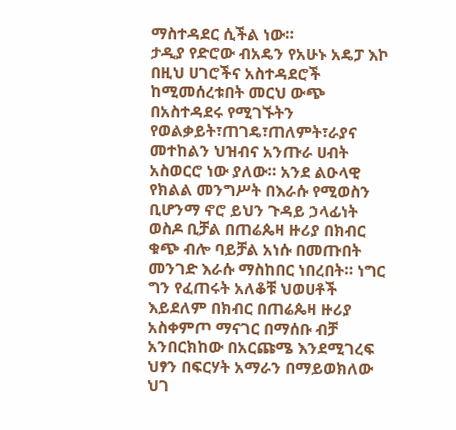ማስተዳደር ሲችል ነው።
ታዲያ የድሮው ብአዴን የአሁኑ አዴፓ እኮ በዚህ ሀገሮችና አስተዳደሮች ከሚመሰረቱበት መርህ ውጭ በአስተዳደሩ የሚገኙትን የወልቃይት፣ጠገዴ፣ጠለምት፣ራያና መተከልን ህዝብና አንጡራ ሀብት አስወርሮ ነው ያለው። አንደ ልዑላዊ የክልል መንግሥት በእራሱ የሚወስን ቢሆንማ ኖሮ ይህን ጉዳይ ኃላፊነት ወስዶ ቢቻል በጠሬጴዛ ዙሪያ በክብር ቁጭ ብሎ ባይቻል አነሱ በመጡበት መንገድ እራሱ ማስከበር ነበረበት። ነግር ግን የፈጠሩት አለቆቹ ህወሀቶች እይደለም በክብር በጠሬጴዛ ዙሪያ አስቀምጦ ማናገር በማሰቡ ብቻ አንበርክከው በአርጩሜ እንደሚገረፍ ህፃን በፍርሃት አማራን በማይወክለው ህገ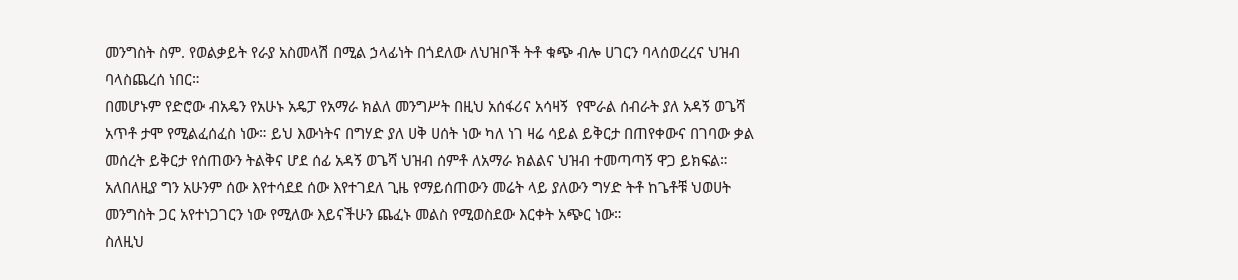መንግስት ስም. የወልቃይት የራያ አስመላሽ በሚል ኃላፊነት በጎደለው ለህዝቦች ትቶ ቁጭ ብሎ ሀገርን ባላሰወረረና ህዝብ ባላስጨረሰ ነበር።
በመሆኑም የድሮው ብአዴን የአሁኑ አዴፓ የአማራ ክልለ መንግሥት በዚህ አሰፋሪና አሳዛኝ  የሞራል ሰብራት ያለ አዳኝ ወጌሻ አጥቶ ታሞ የሚልፈሰፈስ ነው። ይህ እውነትና በግሃድ ያለ ሀቅ ሀሰት ነው ካለ ነገ ዛሬ ሳይል ይቅርታ በጠየቀውና በገባው ቃል መሰረት ይቅርታ የሰጠውን ትልቅና ሆደ ሰፊ አዳኝ ወጌሻ ህዝብ ሰምቶ ለአማራ ክልልና ህዝብ ተመጣጣኝ ዋጋ ይክፍል።
አለበለዚያ ግን አሁንም ሰው እየተሳደደ ሰው እየተገደለ ጊዜ የማይሰጠውን መሬት ላይ ያለውን ግሃድ ትቶ ከጌቶቹ ህወሀት መንግስት ጋር አየተነጋገርን ነው የሚለው እይናችሁን ጨፈኑ መልስ የሚወስደው እርቀት አጭር ነው።
ስለዚህ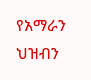የአማራን ህዝብን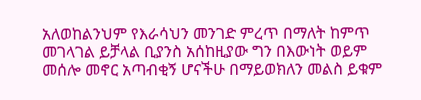አለወከልንህም የእራሳህን መንገድ ምረጥ በማለት ከምጥ መገላገል ይቻላል ቢያንስ አሰከዚያው ግን በእውነት ወይም መሰሎ መኖር አጣብቂኝ ሆናችሁ በማይወክለን መልስ ይቁም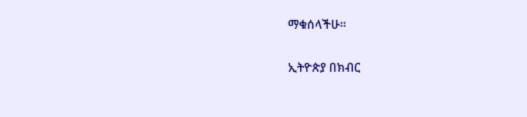ማቁሰላችሁ።

ኢትዮጵያ በክብር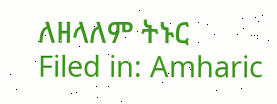ለዘላለም ትኑር
Filed in: Amharic